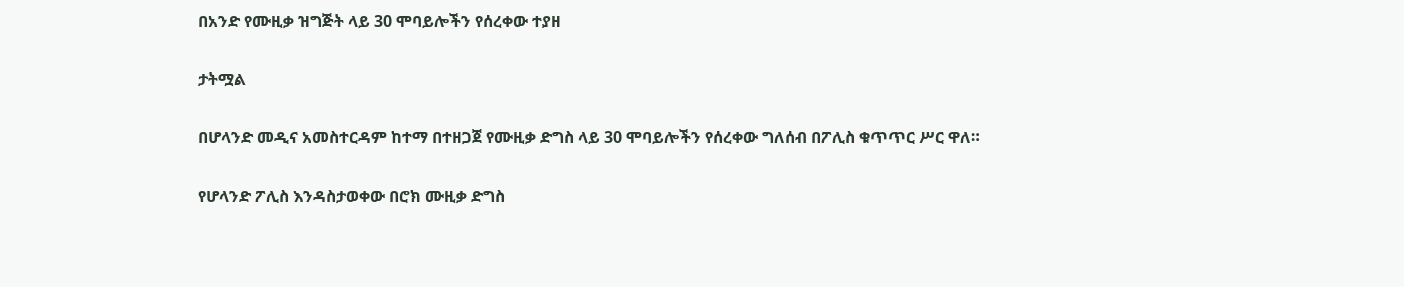በአንድ የሙዚቃ ዝግጅት ላይ 30 ሞባይሎችን የሰረቀው ተያዘ

ታትሟል

በሆላንድ መዲና አመስተርዳም ከተማ በተዘጋጀ የሙዚቃ ድግስ ላይ 30 ሞባይሎችን የሰረቀው ግለሰብ በፖሊስ ቁጥጥር ሥር ዋለ።

የሆላንድ ፖሊስ እንዳስታወቀው በሮክ ሙዚቃ ድግስ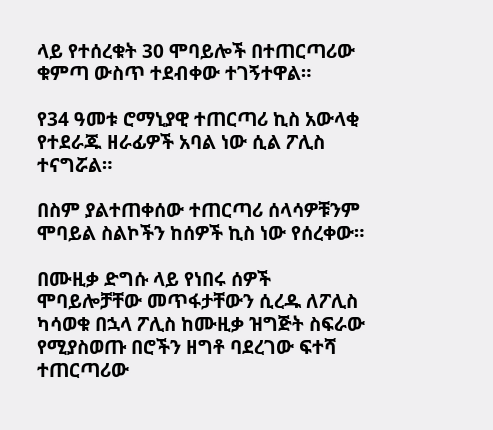ላይ የተሰረቁት 30 ሞባይሎች በተጠርጣሪው ቁምጣ ውስጥ ተደብቀው ተገኝተዋል።

የ34 ዓመቱ ሮማኒያዊ ተጠርጣሪ ኪስ አውላቂ የተደራጁ ዘራፊዎች አባል ነው ሲል ፖሊስ ተናግሯል።

በስም ያልተጠቀሰው ተጠርጣሪ ሰላሳዎቹንም ሞባይል ስልኮችን ከሰዎች ኪስ ነው የሰረቀው።

በሙዚቃ ድግሱ ላይ የነበሩ ሰዎች ሞባይሎቻቸው መጥፋታቸውን ሲረዱ ለፖሊስ ካሳወቁ በኋላ ፖሊስ ከሙዚቃ ዝግጅት ስፍራው የሚያስወጡ በሮችን ዘግቶ ባደረገው ፍተሻ ተጠርጣሪው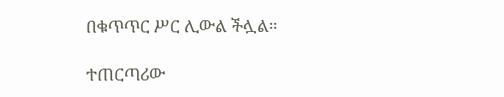በቁጥጥር ሥር ሊውል ችሏል።

ተጠርጣሪው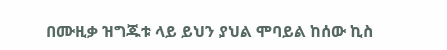በሙዚቃ ዝግጁቱ ላይ ይህን ያህል ሞባይል ከሰው ኪስ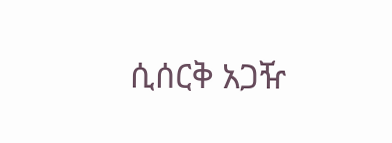ሲሰርቅ አጋዥ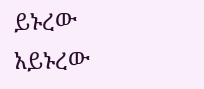ይኑረው አይኑረው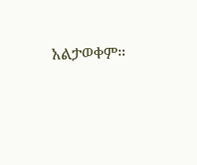አልታወቀም።